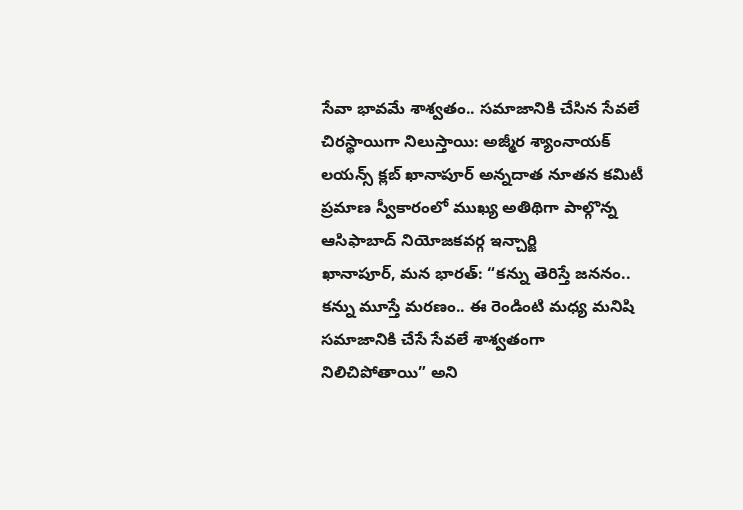సేవా భావమే శాశ్వతం.. సమాజానికి చేసిన సేవలే చిరస్థాయిగా నిలుస్తాయి: అజ్మీర శ్యాంనాయక్
లయన్స్ క్లబ్ ఖానాపూర్ అన్నదాత నూతన కమిటీ ప్రమాణ స్వీకారంలో ముఖ్య అతిథిగా పాల్గొన్న ఆసిఫాబాద్ నియోజకవర్గ ఇన్చార్జి
ఖానాపూర్, మన భారత్: “కన్ను తెరిస్తే జననం.. కన్ను మూస్తే మరణం.. ఈ రెండింటి మధ్య మనిషి సమాజానికి చేసే సేవలే శాశ్వతంగా నిలిచిపోతాయి” అని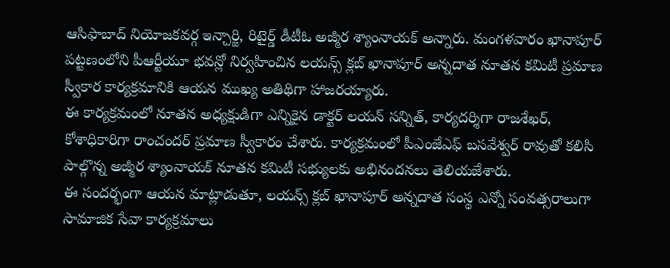ఆసిఫాబాద్ నియోజకవర్గ ఇన్చార్జి, రిటైర్డ్ డీటీఓ అజ్మీర శ్యాంనాయక్ అన్నారు. మంగళవారం ఖానాపూర్ పట్టణంలోని పీఆర్టీయూ భవన్లో నిర్వహించిన లయన్స్ క్లబ్ ఖానాపూర్ అన్నదాత నూతన కమిటీ ప్రమాణ స్వీకార కార్యక్రమానికి ఆయన ముఖ్య అతిథిగా హాజరయ్యారు.
ఈ కార్యక్రమంలో నూతన అధ్యక్షుడిగా ఎన్నికైన డాక్టర్ లయన్ సన్నిత్, కార్యదర్శిగా రాజశేఖర్, కోశాధికారిగా రాంచందర్ ప్రమాణ స్వీకారం చేశారు. కార్యక్రమంలో పీఎంజేఎఫ్ బసవేశ్వర్ రావుతో కలిసి పాల్గొన్న అజ్మీర శ్యాంనాయక్ నూతన కమిటీ సభ్యులకు అభినందనలు తెలియజేశారు.
ఈ సందర్భంగా ఆయన మాట్లాడుతూ, లయన్స్ క్లబ్ ఖానాపూర్ అన్నదాత సంస్థ ఎన్నో సంవత్సరాలుగా సామాజిక సేవా కార్యక్రమాలు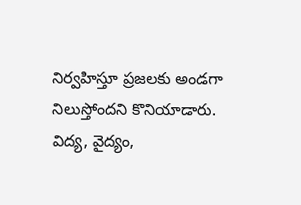నిర్వహిస్తూ ప్రజలకు అండగా నిలుస్తోందని కొనియాడారు. విద్య, వైద్యం,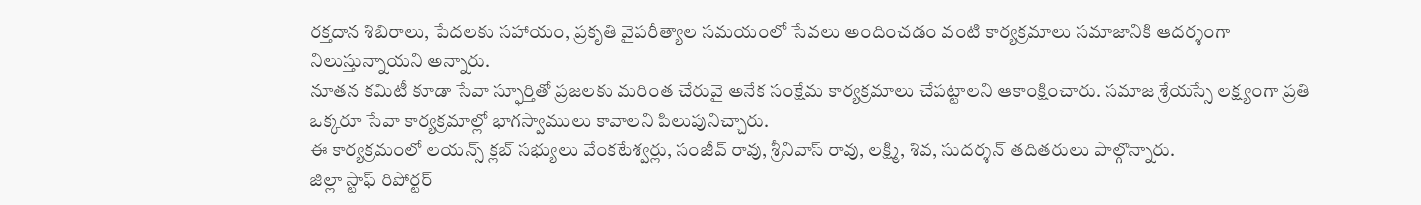రక్తదాన శిబిరాలు, పేదలకు సహాయం, ప్రకృతి వైపరీత్యాల సమయంలో సేవలు అందించడం వంటి కార్యక్రమాలు సమాజానికి ఆదర్శంగా నిలుస్తున్నాయని అన్నారు.
నూతన కమిటీ కూడా సేవా స్ఫూర్తితో ప్రజలకు మరింత చేరువై అనేక సంక్షేమ కార్యక్రమాలు చేపట్టాలని ఆకాంక్షించారు. సమాజ శ్రేయస్సే లక్ష్యంగా ప్రతి ఒక్కరూ సేవా కార్యక్రమాల్లో భాగస్వాములు కావాలని పిలుపునిచ్చారు.
ఈ కార్యక్రమంలో లయన్స్ క్లబ్ సభ్యులు వేంకటేశ్వర్లు, సంజీవ్ రావు, శ్రీనివాస్ రావు, లక్ష్మి, శివ, సుదర్శన్ తదితరులు పాల్గొన్నారు.
జిల్లా స్టాఫ్ రిపోర్టర్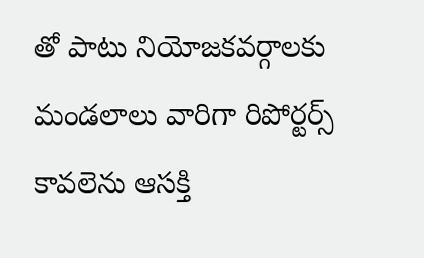తో పాటు నియోజకవర్గాలకు మండలాలు వారిగా రిపోర్టర్స్ కావలెను ఆసక్తి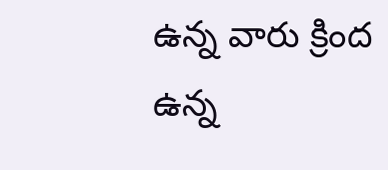ఉన్న వారు క్రింద ఉన్న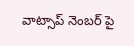వాట్సాప్ నెంబర్ పై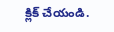క్లిక్ చేయండి.